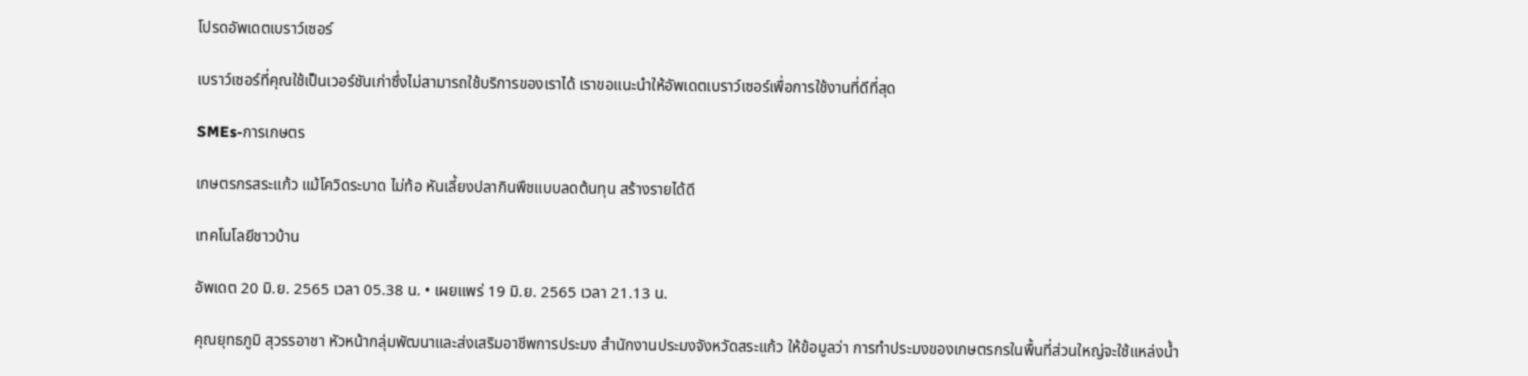โปรดอัพเดตเบราว์เซอร์

เบราว์เซอร์ที่คุณใช้เป็นเวอร์ชันเก่าซึ่งไม่สามารถใช้บริการของเราได้ เราขอแนะนำให้อัพเดตเบราว์เซอร์เพื่อการใช้งานที่ดีที่สุด

SMEs-การเกษตร

เกษตรกรสระแก้ว แม้โควิดระบาด ไม่ท้อ หันเลี้ยงปลากินพืชแบบลดต้นทุน สร้างรายได้ดี

เทคโนโลยีชาวบ้าน

อัพเดต 20 มิ.ย. 2565 เวลา 05.38 น. • เผยแพร่ 19 มิ.ย. 2565 เวลา 21.13 น.

คุณยุทธภูมิ สุวรรอาชา หัวหน้ากลุ่มพัฒนาและส่งเสริมอาชีพการประมง สำนักงานประมงจังหวัดสระแก้ว ให้ข้อมูลว่า การทำประมงของเกษตรกรในพื้นที่ส่วนใหญ่จะใช้แหล่งน้ำ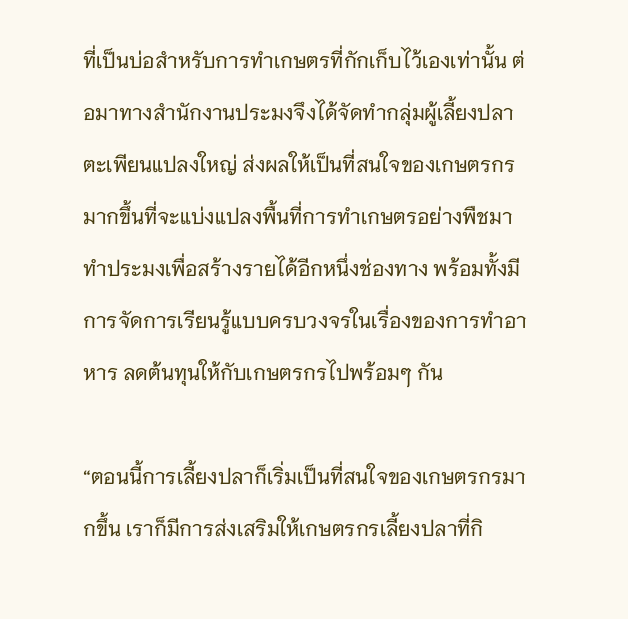ที่เป็นบ่อสำหรับการทำเกษตรที่กักเก็บไว้เองเท่านั้น ต่อมาทางสำนักงานประมงจึงได้จัดทำกลุ่มผู้เลี้ยงปลาตะเพียนแปลงใหญ่ ส่งผลให้เป็นที่สนใจของเกษตรกรมากขึ้นที่จะแบ่งแปลงพื้นที่การทำเกษตรอย่างพืชมาทำประมงเพื่อสร้างรายได้อีกหนึ่งช่องทาง พร้อมทั้งมีการจัดการเรียนรู้แบบครบวงจรในเรื่องของการทำอาหาร ลดต้นทุนให้กับเกษตรกรไปพร้อมๆ กัน

“ตอนนี้การเลี้ยงปลาก็เริ่มเป็นที่สนใจของเกษตรกรมากขึ้น เราก็มีการส่งเสริมให้เกษตรกรเลี้ยงปลาที่กิ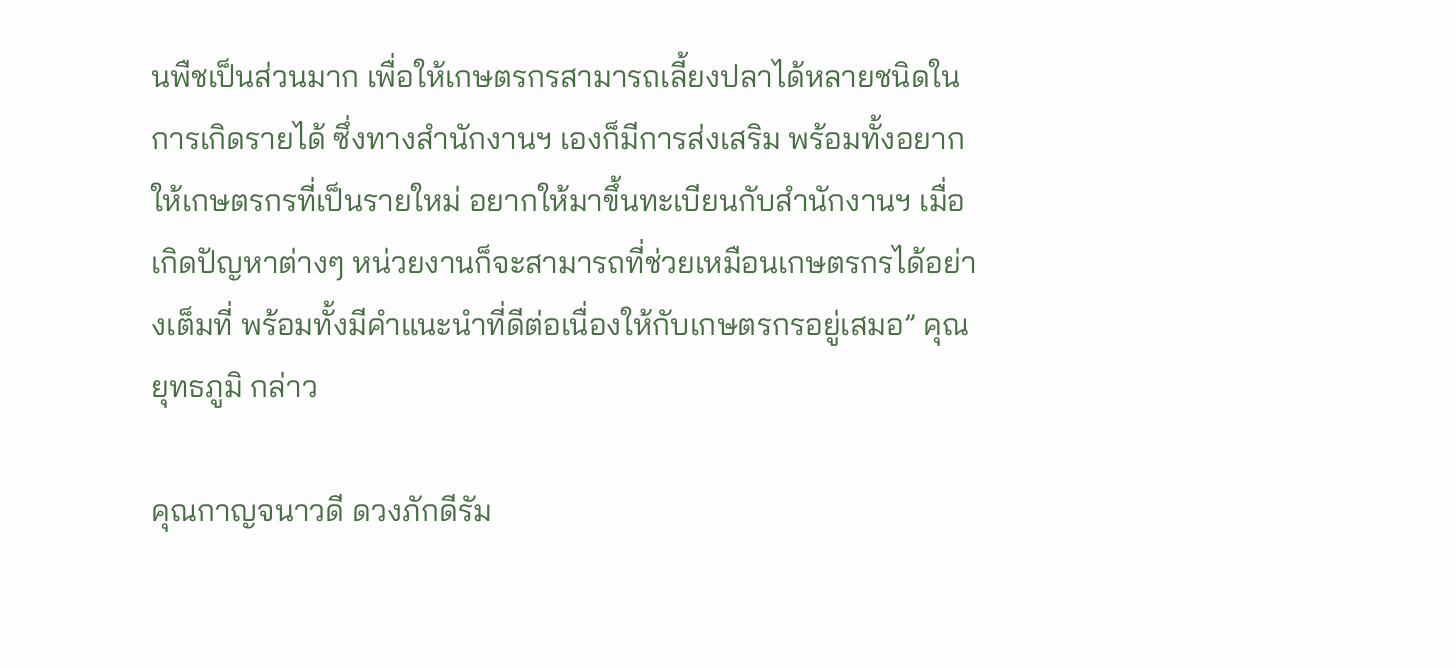นพืชเป็นส่วนมาก เพื่อให้เกษตรกรสามารถเลี้ยงปลาได้หลายชนิดในการเกิดรายได้ ซึ่งทางสำนักงานฯ เองก็มีการส่งเสริม พร้อมทั้งอยากให้เกษตรกรที่เป็นรายใหม่ อยากให้มาขึ้นทะเบียนกับสำนักงานฯ เมื่อเกิดปัญหาต่างๆ หน่วยงานก็จะสามารถที่ช่วยเหมือนเกษตรกรได้อย่างเต็มที่ พร้อมทั้งมีคำแนะนำที่ดีต่อเนื่องให้กับเกษตรกรอยู่เสมอ” คุณยุทธภูมิ กล่าว

คุณกาญจนาวดี ดวงภักดีรัม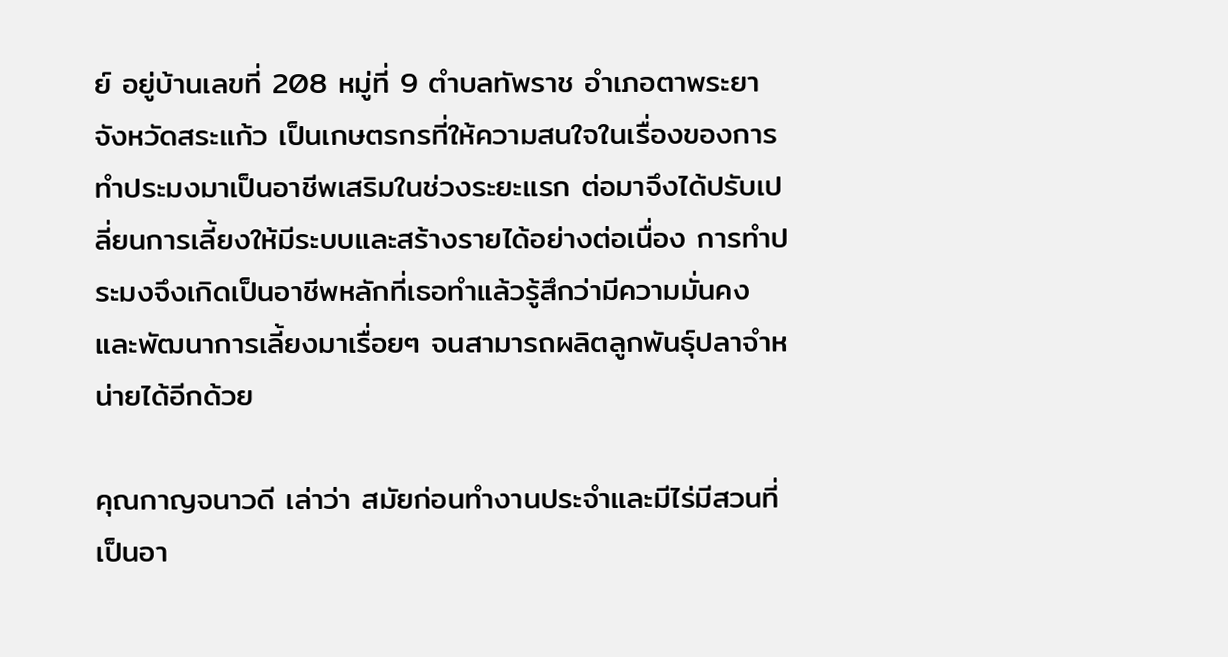ย์ อยู่บ้านเลขที่ 208 หมู่ที่ 9 ตำบลทัพราช อำเภอตาพระยา จังหวัดสระแก้ว เป็นเกษตรกรที่ให้ความสนใจในเรื่องของการทำประมงมาเป็นอาชีพเสริมในช่วงระยะแรก ต่อมาจึงได้ปรับเปลี่ยนการเลี้ยงให้มีระบบและสร้างรายได้อย่างต่อเนื่อง การทำประมงจึงเกิดเป็นอาชีพหลักที่เธอทำแล้วรู้สึกว่ามีความมั่นคง และพัฒนาการเลี้ยงมาเรื่อยๆ จนสามารถผลิตลูกพันธุ์ปลาจำหน่ายได้อีกด้วย

คุณกาญจนาวดี เล่าว่า สมัยก่อนทำงานประจำและมีไร่มีสวนที่เป็นอา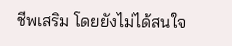ชีพเสริม โดยยังไม่ได้สนใจ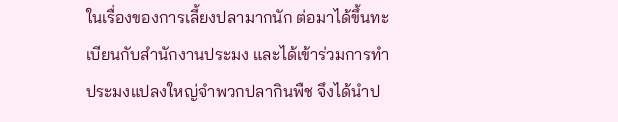ในเรื่องของการเลี้ยงปลามากนัก ต่อมาได้ขึ้นทะเบียนกับสำนักงานประมง และได้เข้าร่วมการทำประมงแปลงใหญ่จำพวกปลากินพืช จึงได้นำป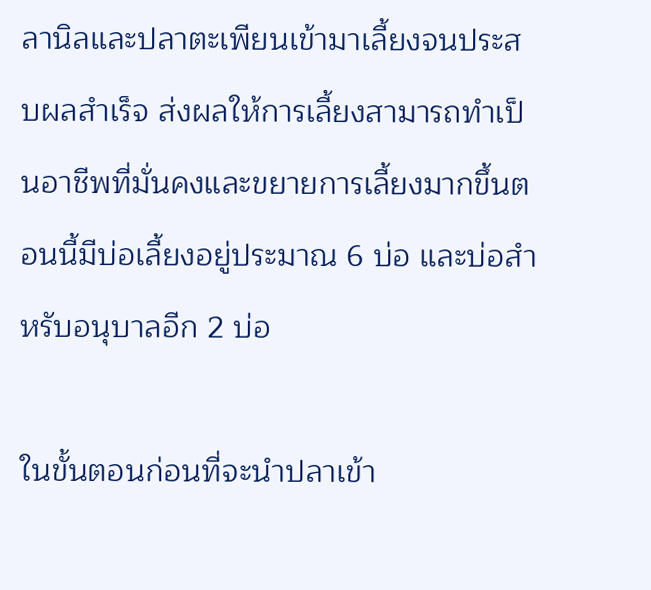ลานิลและปลาตะเพียนเข้ามาเลี้ยงจนประสบผลสำเร็จ ส่งผลให้การเลี้ยงสามารถทำเป็นอาชีพที่มั่นคงและขยายการเลี้ยงมากขึ้นตอนนี้มีบ่อเลี้ยงอยู่ประมาณ 6 บ่อ และบ่อสำหรับอนุบาลอีก 2 บ่อ

ในขั้นตอนก่อนที่จะนำปลาเข้า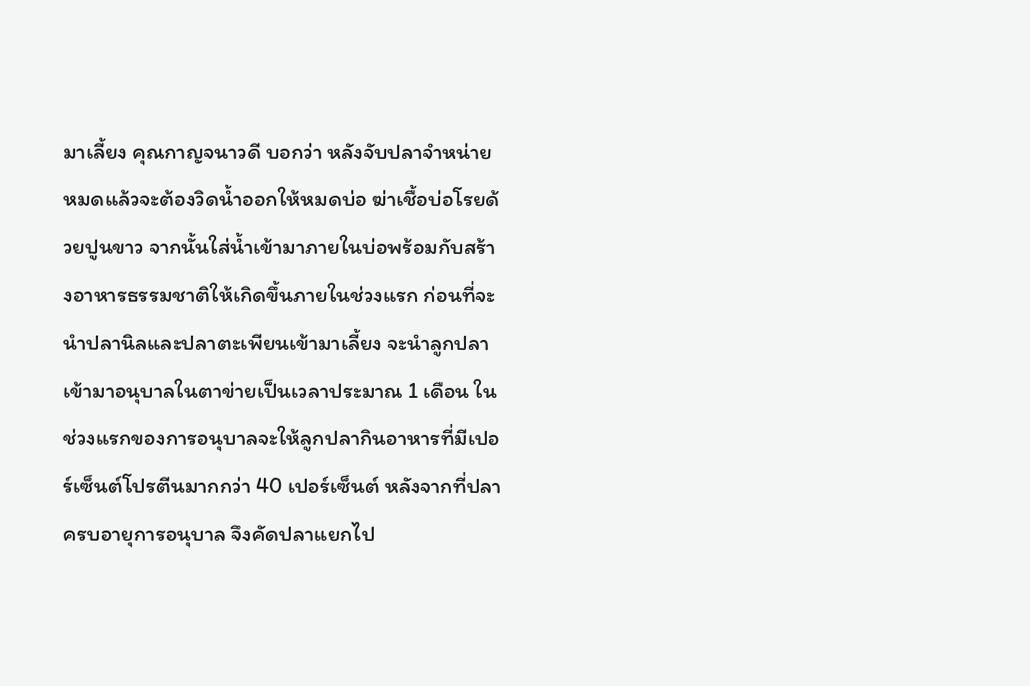มาเลี้ยง คุณกาญจนาวดี บอกว่า หลังจับปลาจำหน่ายหมดแล้วจะต้องวิดน้ำออกให้หมดบ่อ ฆ่าเชื้อบ่อโรยด้วยปูนขาว จากนั้นใส่น้ำเข้ามาภายในบ่อพร้อมกับสร้างอาหารธรรมชาติให้เกิดขึ้นภายในช่วงแรก ก่อนที่จะนำปลานิลและปลาตะเพียนเข้ามาเลี้ยง จะนำลูกปลาเข้ามาอนุบาลในตาข่ายเป็นเวลาประมาณ 1 เดือน ในช่วงแรกของการอนุบาลจะให้ลูกปลากินอาหารที่มีเปอร์เซ็นต์โปรตีนมากกว่า 40 เปอร์เซ็นต์ หลังจากที่ปลาครบอายุการอนุบาล จึงคัดปลาแยกไป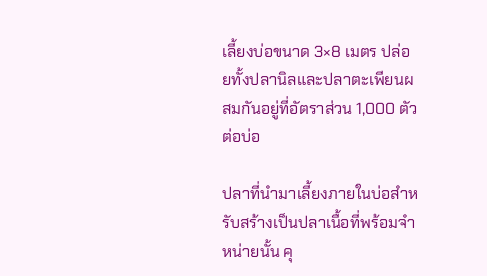เลี้ยงบ่อขนาด 3×8 เมตร ปล่อยทั้งปลานิลและปลาตะเพียนผสมกันอยู่ที่อัตราส่วน 1,000 ตัว ต่อบ่อ

ปลาที่นำมาเลี้ยงภายในบ่อสำหรับสร้างเป็นปลาเนื้อที่พร้อมจำหน่ายนั้น คุ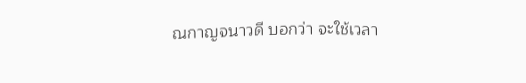ณกาญจนาวดี บอกว่า จะใช้เวลา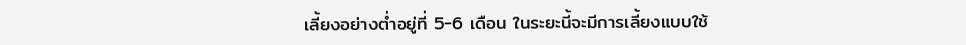เลี้ยงอย่างต่ำอยู่ที่ 5-6 เดือน ในระยะนี้จะมีการเลี้ยงแบบใช้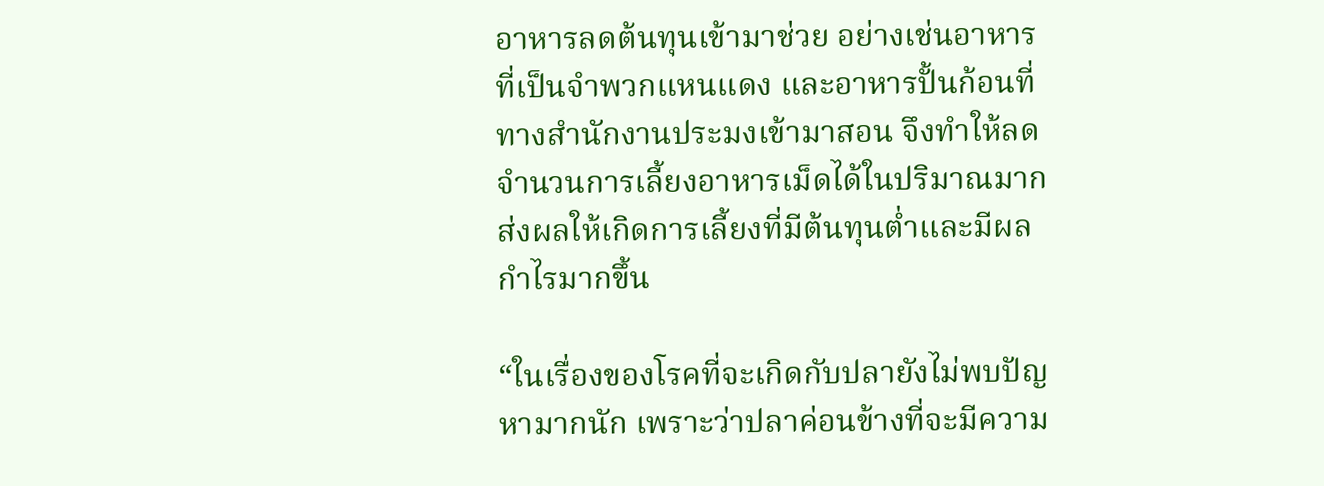อาหารลดต้นทุนเข้ามาช่วย อย่างเช่นอาหารที่เป็นจำพวกแหนแดง และอาหารปั้นก้อนที่ทางสำนักงานประมงเข้ามาสอน จึงทำให้ลดจำนวนการเลี้ยงอาหารเม็ดได้ในปริมาณมาก ส่งผลให้เกิดการเลี้ยงที่มีต้นทุนต่ำและมีผลกำไรมากขึ้น

“ในเรื่องของโรคที่จะเกิดกับปลายังไม่พบปัญหามากนัก เพราะว่าปลาค่อนข้างที่จะมีความ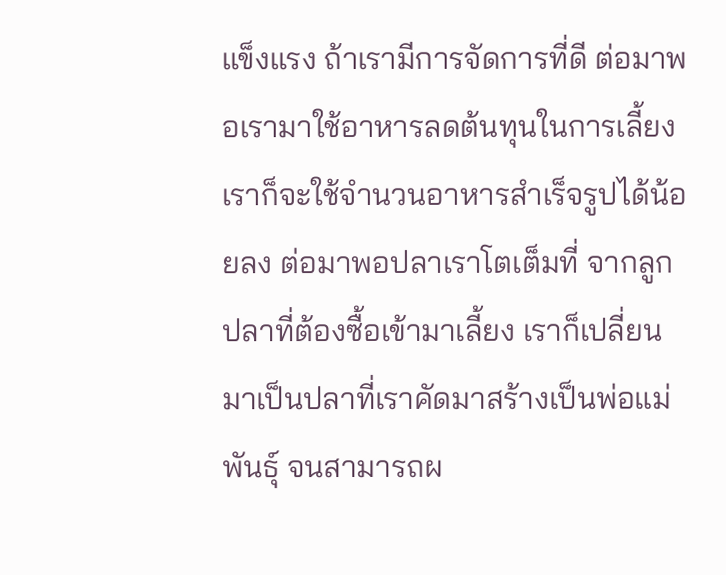แข็งแรง ถ้าเรามีการจัดการที่ดี ต่อมาพอเรามาใช้อาหารลดต้นทุนในการเลี้ยง เราก็จะใช้จำนวนอาหารสำเร็จรูปได้น้อยลง ต่อมาพอปลาเราโตเต็มที่ จากลูกปลาที่ต้องซื้อเข้ามาเลี้ยง เราก็เปลี่ยนมาเป็นปลาที่เราคัดมาสร้างเป็นพ่อแม่พันธุ์ จนสามารถผ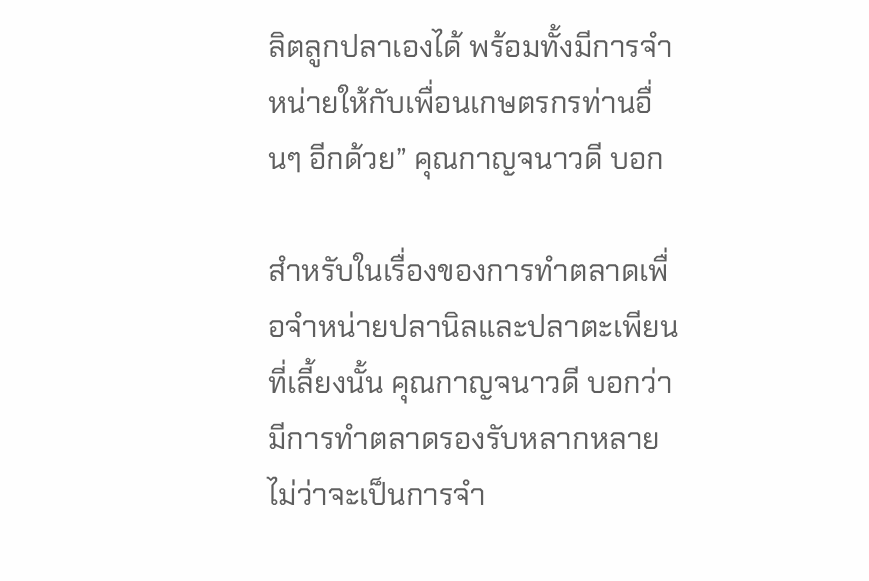ลิตลูกปลาเองได้ พร้อมทั้งมีการจำหน่ายให้กับเพื่อนเกษตรกรท่านอื่นๆ อีกด้วย” คุณกาญจนาวดี บอก

สำหรับในเรื่องของการทำตลาดเพื่อจำหน่ายปลานิลและปลาตะเพียนที่เลี้ยงนั้น คุณกาญจนาวดี บอกว่า มีการทำตลาดรองรับหลากหลายไม่ว่าจะเป็นการจำ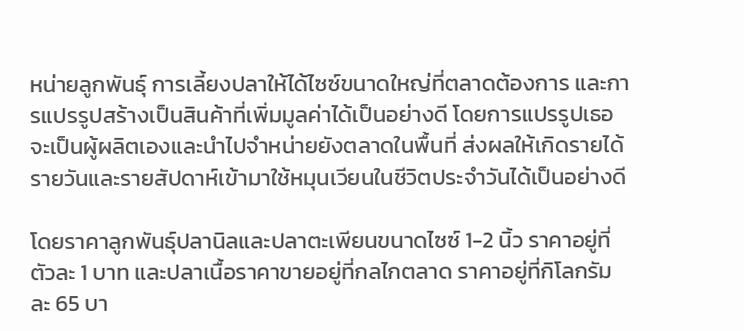หน่ายลูกพันธุ์ การเลี้ยงปลาให้ได้ไซซ์ขนาดใหญ่ที่ตลาดต้องการ และการแปรรูปสร้างเป็นสินค้าที่เพิ่มมูลค่าได้เป็นอย่างดี โดยการแปรรูปเธอจะเป็นผู้ผลิตเองและนำไปจำหน่ายยังตลาดในพื้นที่ ส่งผลให้เกิดรายได้รายวันและรายสัปดาห์เข้ามาใช้หมุนเวียนในชีวิตประจำวันได้เป็นอย่างดี

โดยราคาลูกพันธุ์ปลานิลและปลาตะเพียนขนาดไซซ์ 1-2 นิ้ว ราคาอยู่ที่ตัวละ 1 บาท และปลาเนื้อราคาขายอยู่ที่กลไกตลาด ราคาอยู่ที่กิโลกรัมละ 65 บา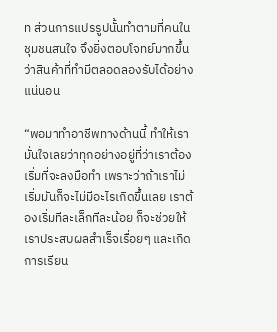ท ส่วนการแปรรูปนั้นทำตามที่คนในชุมชนสนใจ จึงยิ่งตอบโจทย์มากขึ้นว่าสินค้าที่ทำมีตลอดลองรับได้อย่างแน่นอน

“พอมาทำอาชีพทางด้านนี้ ทำให้เรามั่นใจเลยว่าทุกอย่างอยู่ที่ว่าเราต้องเริ่มที่จะลงมือทำ เพราะว่าถ้าเราไม่เริ่มมันก็จะไม่มีอะไรเกิดขึ้นเลย เราต้องเริ่มทีละเล็กทีละน้อย ก็จะช่วยให้เราประสบผลสำเร็จเรื่อยๆ และเกิดการเรียน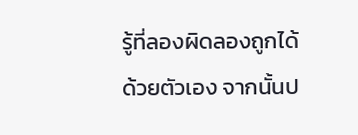รู้ที่ลองผิดลองถูกได้ด้วยตัวเอง จากนั้นป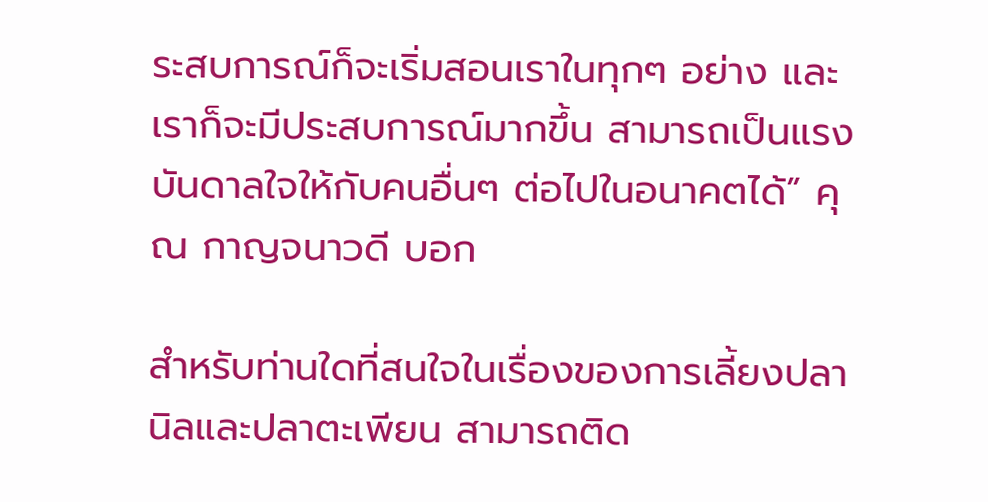ระสบการณ์ก็จะเริ่มสอนเราในทุกๆ อย่าง และเราก็จะมีประสบการณ์มากขึ้น สามารถเป็นแรงบันดาลใจให้กับคนอื่นๆ ต่อไปในอนาคตได้” คุณ กาญจนาวดี บอก

สำหรับท่านใดที่สนใจในเรื่องของการเลี้ยงปลานิลและปลาตะเพียน สามารถติด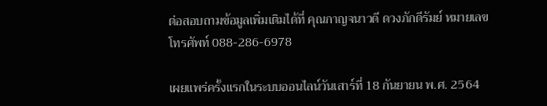ต่อสอบถามข้อมูลเพิ่มเติมได้ที่ คุณกาญจนาวดี ดวงภักดีรัมย์ หมายเลขโทรศัพท์ 088-286-6978

เผยแพร่ครั้งแรกในระบบออนไลน์วันเสาร์ที่ 18 กันยายน พ.ศ. 2564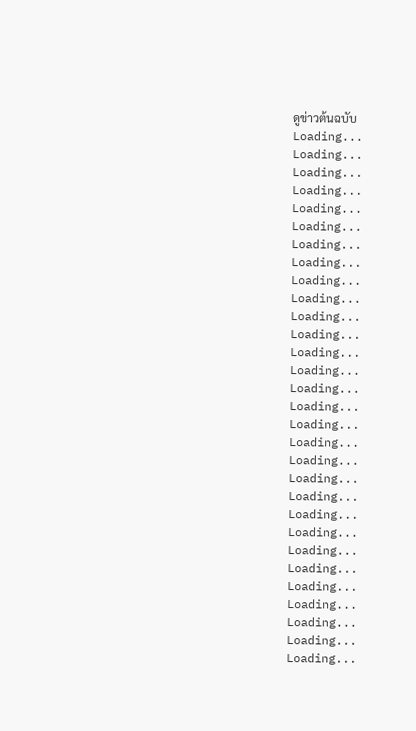ดูข่าวต้นฉบับ
Loading...
Loading...
Loading...
Loading...
Loading...
Loading...
Loading...
Loading...
Loading...
Loading...
Loading...
Loading...
Loading...
Loading...
Loading...
Loading...
Loading...
Loading...
Loading...
Loading...
Loading...
Loading...
Loading...
Loading...
Loading...
Loading...
Loading...
Loading...
Loading...
Loading...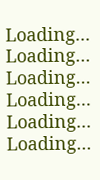Loading...
Loading...
Loading...
Loading...
Loading...
Loading...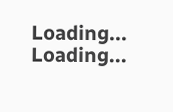Loading...
Loading...